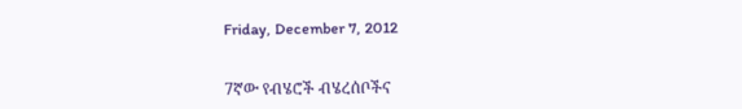Friday, December 7, 2012


7ኛው የብሄሮች ብሄረሰቦችና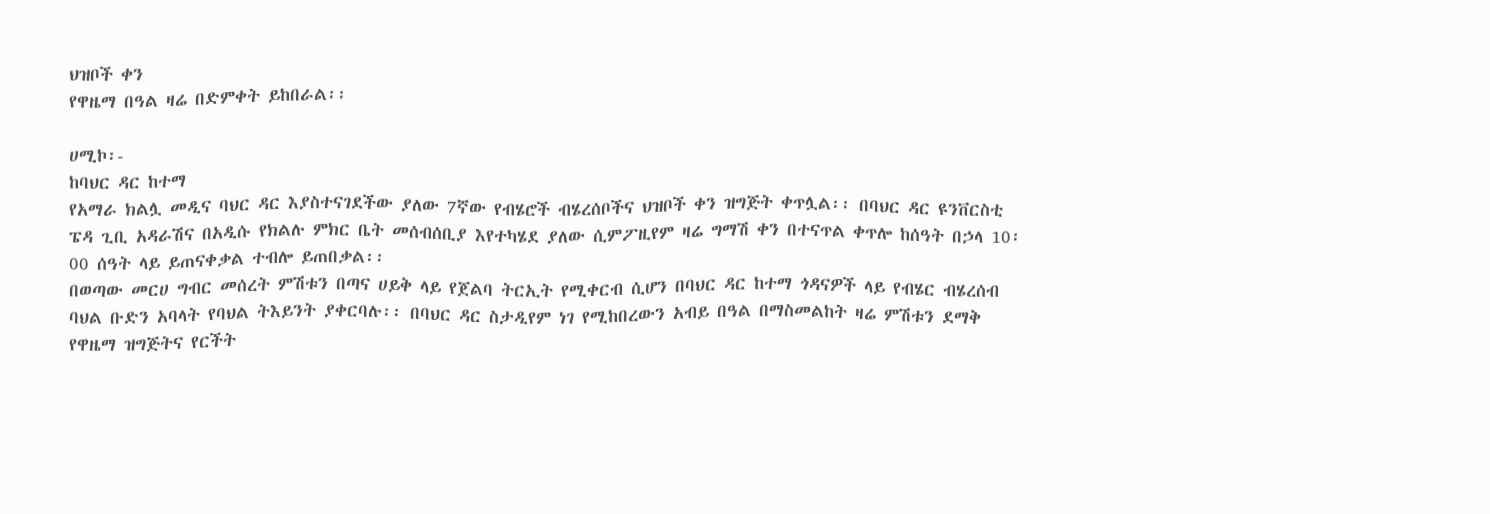ህዝቦች ቀን
የዋዜማ በዓል ዛሬ በድምቀት ይከበራል፡፡

ሀሚኮ፡-
ከባህር ዳር ከተማ
የአማራ ክልሏ መዲና ባህር ዳር እያስተናገደችው ያለው 7ኛው የብሄሮች ብሄረሰቦችና ህዝቦች ቀን ዝግጅት ቀጥሏል፡፡ በባህር ዳር ዩንቨርስቲ ፔዳ ጊቢ አዳራሽና በአዲሱ የክልሉ ምክር ቤት መሰብሰቢያ እየተካሄደ ያለው ሲምፖዚየም ዛሬ ግማሽ ቀን በተናጥል ቀጥሎ ከሰዓት በኃላ 10፡00 ሰዓት ላይ ይጠናቀቃል ተብሎ ይጠበቃል፡፡
በወጣው መርሀ ግብር መሰረት ምሽቱን በጣና ሀይቅ ላይ የጀልባ ትርኢት የሚቀርብ ሲሆን በባህር ዳር ከተማ ጎዳናዎች ላይ የብሄር ብሄረሰብ ባህል ቡድን አባላት የባህል ትእይንት ያቀርባሉ፡፡ በባህር ዳር ስታዲየም ነገ የሚከበረውን አብይ በዓል በማስመልከት ዛሬ ምሽቱን ደማቅ የዋዜማ ዝግጅትና የርችት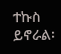ተኩስ ይኖራል፡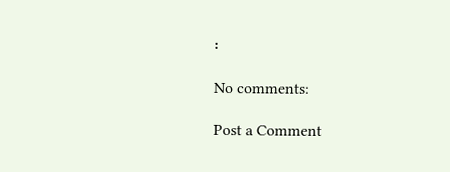፡

No comments:

Post a Comment